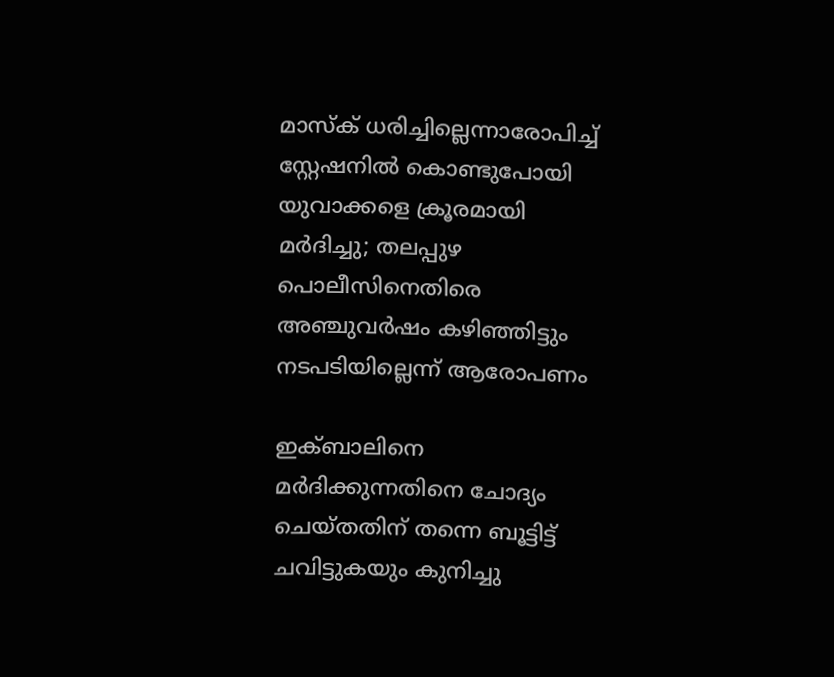മാസ്ക് ധരിച്ചില്ലെന്നാരോപിച്ച് സ്റ്റേഷനില്‍ കൊണ്ടുപോയി യുവാക്കളെ ക്രൂരമായി മര്‍ദിച്ചു; തലപ്പുഴ പൊലീസിനെതിരെ അഞ്ചുവര്‍ഷം കഴിഞ്ഞിട്ടും നടപടിയില്ലെന്ന് ആരോപണം

ഇക്ബാലിനെ മര്‍ദിക്കുന്നതിനെ ചോദ്യം ചെയ്തതിന് തന്നെ ബൂട്ടിട്ട് ചവിട്ടുകയും കുനിച്ചു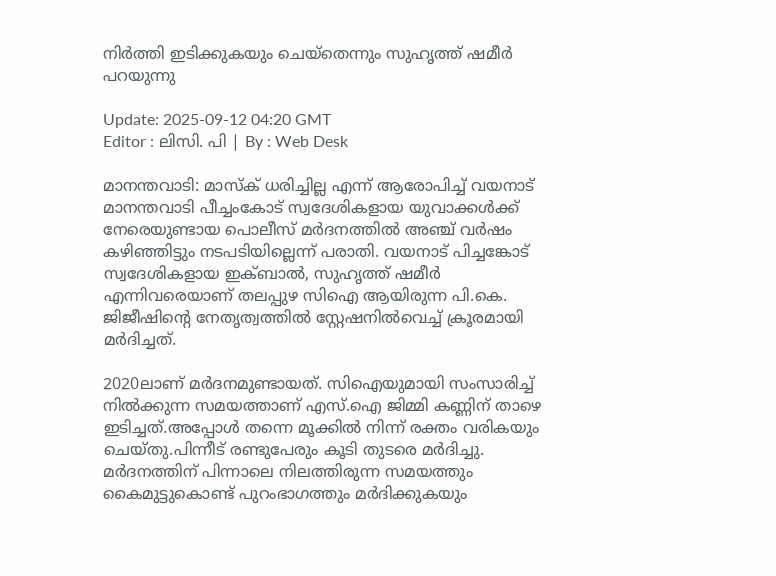നിര്‍ത്തി ഇടിക്കുകയും ചെയ്തെന്നും സുഹൃത്ത് ഷമീര്‍ പറയുന്നു

Update: 2025-09-12 04:20 GMT
Editor : ലിസി. പി | By : Web Desk

മാനന്തവാടി: മാസ്ക് ധരിച്ചില്ല എന്ന് ആരോപിച്ച് വയനാട് മാനന്തവാടി പീച്ചംകോട് സ്വദേശികളായ യുവാക്കൾക്ക് നേരെയുണ്ടായ പൊലീസ് മർദനത്തിൽ അഞ്ച് വർഷം കഴിഞ്ഞിട്ടും നടപടിയില്ലെന്ന് പരാതി. വയനാട് പിച്ചങ്കോട് സ്വദേശികളായ ഇക്ബാൽ, സുഹൃത്ത് ഷമീർ എന്നിവരെയാണ് തലപ്പുഴ സിഐ ആയിരുന്ന പി.കെ. ജിജീഷിൻ്റെ നേതൃത്വത്തിൽ സ്റ്റേഷനിൽവെച്ച് ക്രൂരമായി മർദിച്ചത്.

2020ലാണ് മര്‍ദനമുണ്ടായത്. സിഐയുമായി സംസാരിച്ച് നില്‍ക്കുന്ന സമയത്താണ് എസ്.ഐ ജിമ്മി കണ്ണിന് താഴെ ഇടിച്ചത്.അപ്പോള്‍ തന്നെ മൂക്കില്‍ നിന്ന് രക്തം വരികയും ചെയ്തു.പിന്നീട് രണ്ടുപേരും കൂടി തുടരെ മര്‍ദിച്ചു. മര്‍ദനത്തിന് പിന്നാലെ നിലത്തിരുന്ന സമയത്തും കൈമുട്ടുകൊണ്ട് പുറംഭാഗത്തും മര്‍ദിക്കുകയും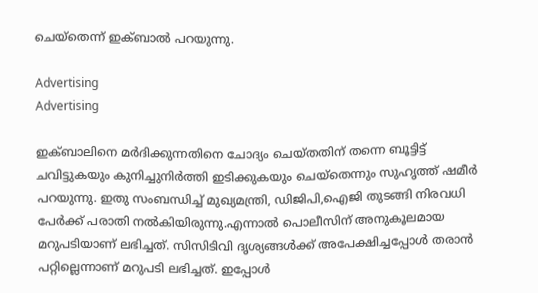ചെയ്തെന്ന് ഇക്ബാല്‍ പറയുന്നു.

Advertising
Advertising

ഇക്ബാലിനെ മര്‍ദിക്കുന്നതിനെ ചോദ്യം ചെയ്തതിന് തന്നെ ബൂട്ടിട്ട് ചവിട്ടുകയും കുനിച്ചുനിര്‍ത്തി ഇടിക്കുകയും ചെയ്തെന്നും സുഹൃത്ത് ഷമീര്‍ പറയുന്നു. ഇതു സംബന്ധിച്ച് മുഖ്യമന്ത്രി, ഡിജിപി,ഐജി തുടങ്ങി നിരവധി പേര്‍ക്ക് പരാതി നല്‍കിയിരുന്നു.എന്നാല്‍ പൊലീസിന് അനുകൂലമായ മറുപടിയാണ് ലഭിച്ചത്. സിസിടിവി ദൃശ്യങ്ങള്‍ക്ക് അപേക്ഷിച്ചപ്പോള്‍ തരാന്‍ പറ്റില്ലെന്നാണ് മറുപടി ലഭിച്ചത്. ഇപ്പോള്‍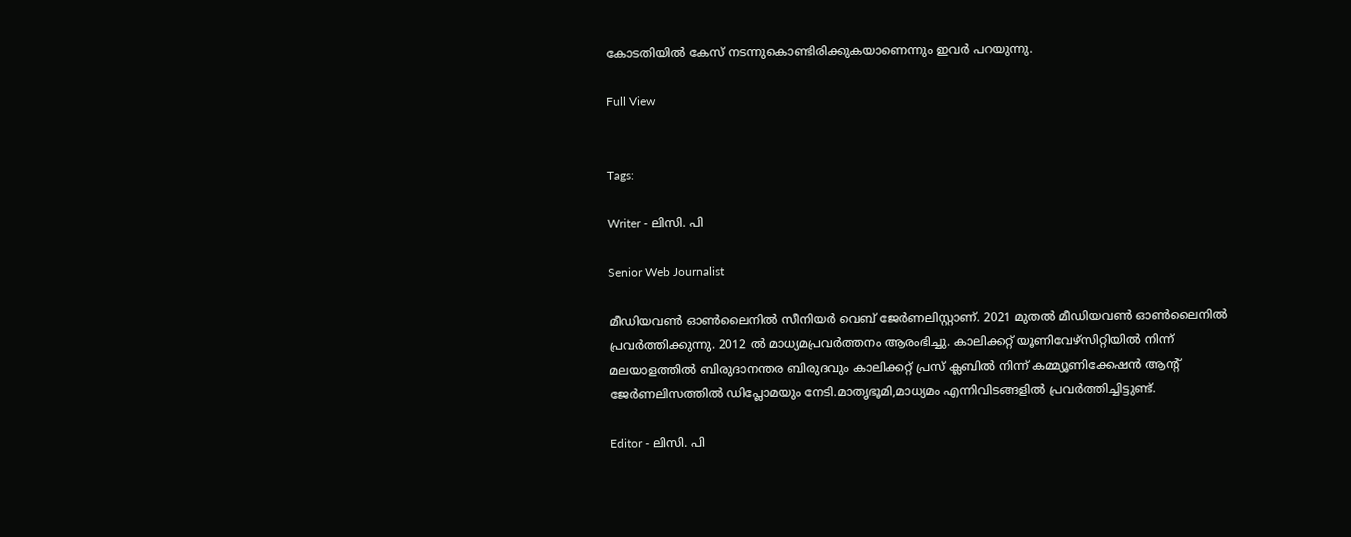കോടതിയില്‍ കേസ് നടന്നുകൊണ്ടിരിക്കുകയാണെന്നും ഇവര്‍ പറയുന്നു.

Full View


Tags:

Writer - ലിസി. പി

Senior Web Journalist

മീഡിയവൺ ഓൺലൈനിൽ സീനിയർ വെബ് ജേർണലിസ്റ്റാണ്. 2021 മുതൽ മീഡിയവൺ ഓൺലൈനിൽ പ്രവർത്തിക്കുന്നു. 2012 ല്‍ മാധ്യമപ്രവര്‍ത്തനം ആരംഭിച്ചു. കാലിക്കറ്റ് യൂണിവേഴ്‌സിറ്റിയിൽ നിന്ന് മലയാളത്തിൽ ബിരുദാനന്തര ബിരുദവും കാലിക്കറ്റ് പ്രസ് ക്ലബിൽ നിന്ന് കമ്മ്യൂണിക്കേഷൻ ആന്റ് ജേർണലിസത്തിൽ ഡിപ്ലോമയും നേടി.മാതൃഭൂമി,മാധ്യമം എന്നിവിടങ്ങളിൽ പ്രവർത്തിച്ചിട്ടുണ്ട്.

Editor - ലിസി. പി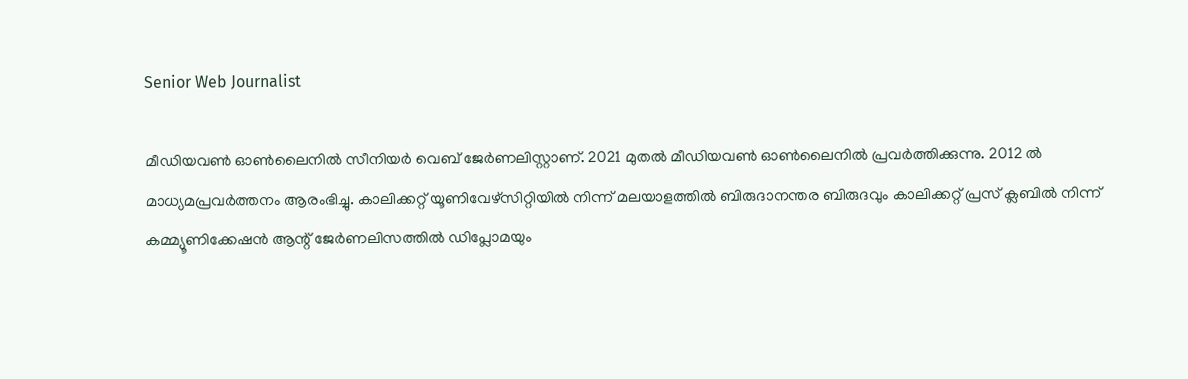Senior Web Journalist

മീഡിയവൺ ഓൺലൈനിൽ സീനിയർ വെബ് ജേർണലിസ്റ്റാണ്. 2021 മുതൽ മീഡിയവൺ ഓൺലൈനിൽ പ്രവർത്തിക്കുന്നു. 2012 ല്‍ മാധ്യമപ്രവര്‍ത്തനം ആരംഭിച്ചു. കാലിക്കറ്റ് യൂണിവേഴ്‌സിറ്റിയിൽ നിന്ന് മലയാളത്തിൽ ബിരുദാനന്തര ബിരുദവും കാലിക്കറ്റ് പ്രസ് ക്ലബിൽ നിന്ന് കമ്മ്യൂണിക്കേഷൻ ആന്റ് ജേർണലിസത്തിൽ ഡിപ്ലോമയും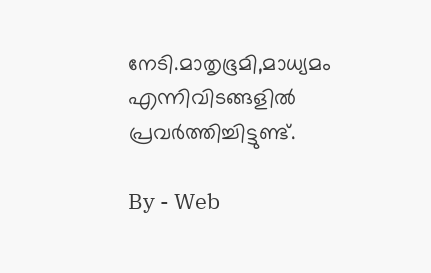നേടി.മാതൃഭൂമി,മാധ്യമം എന്നിവിടങ്ങളിൽ പ്രവർത്തിച്ചിട്ടുണ്ട്.

By - Web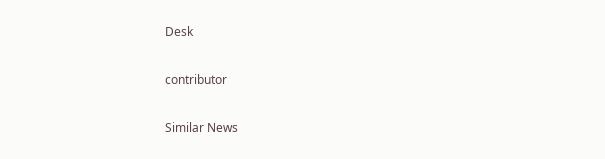Desk

contributor

Similar News